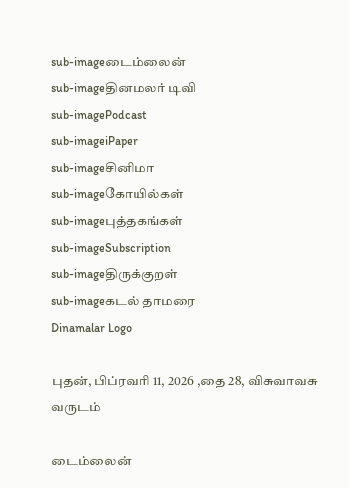sub-imageடைம்லைன்
sub-imageதினமலர் டிவி
sub-imagePodcast
sub-imageiPaper
sub-imageசினிமா
sub-imageகோயில்கள்
sub-imageபுத்தகங்கள்
sub-imageSubscription
sub-imageதிருக்குறள்
sub-imageகடல் தாமரை
Dinamalar Logo

புதன், பிப்ரவரி 11, 2026 ,தை 28, விசுவாவசு வருடம்

டைம்லைன்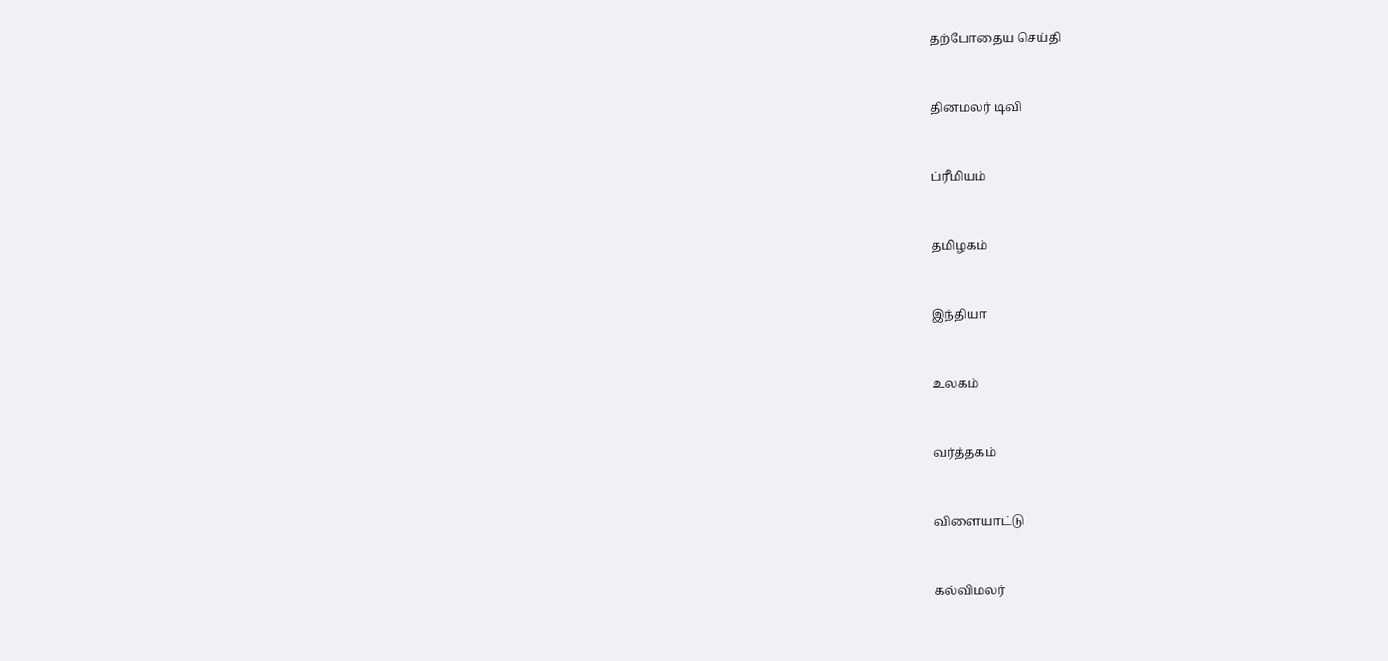தற்போதைய செய்தி


தினமலர் டிவி


ப்ரீமியம்


தமிழகம்


இந்தியா


உலகம்


வர்த்தகம்


விளையாட்டு


கல்விமலர்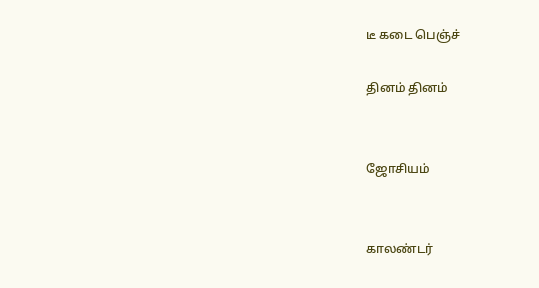டீ கடை பெஞ்ச்

தினம் தினம்


ஜோசியம்


காலண்டர்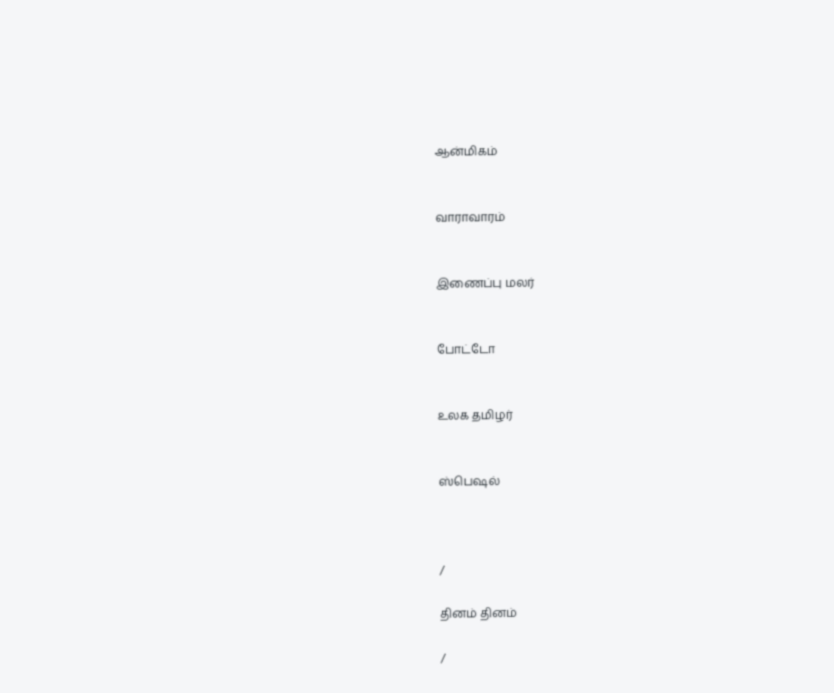ஆன்மிகம்


வாராவாரம்


இணைப்பு மலர்


போட்டோ


உலக தமிழர்


ஸ்பெஷல்



/

தினம் தினம்

/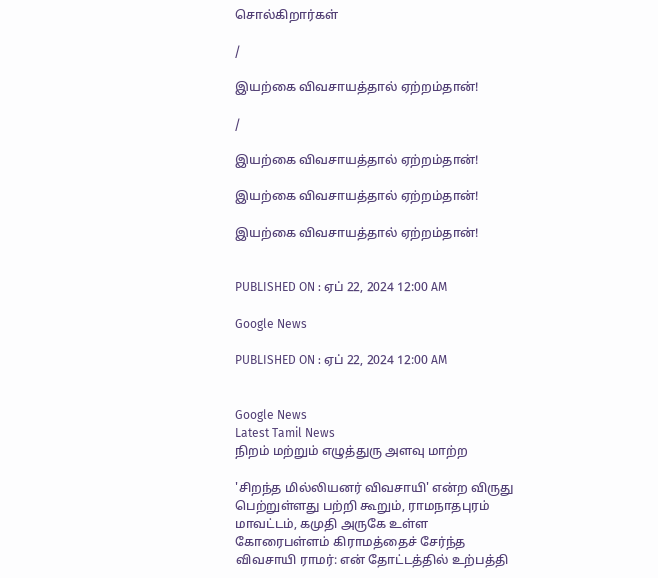சொல்கிறார்கள்

/

இயற்கை விவசாயத்தால் ஏற்றம்தான்!

/

இயற்கை விவசாயத்தால் ஏற்றம்தான்!

இயற்கை விவசாயத்தால் ஏற்றம்தான்!

இயற்கை விவசாயத்தால் ஏற்றம்தான்!


PUBLISHED ON : ஏப் 22, 2024 12:00 AM

Google News

PUBLISHED ON : ஏப் 22, 2024 12:00 AM


Google News
Latest Tamil News
நிறம் மற்றும் எழுத்துரு அளவு மாற்ற

'சிறந்த மில்லியனர் விவசாயி' என்ற விருது பெற்றுள்ளது பற்றி கூறும், ராமநாதபுரம் மாவட்டம், கமுதி அருகே உள்ள கோரைபள்ளம் கிராமத்தைச் சேர்ந்த விவசாயி ராமர்: என் தோட்டத்தில் உற்பத்தி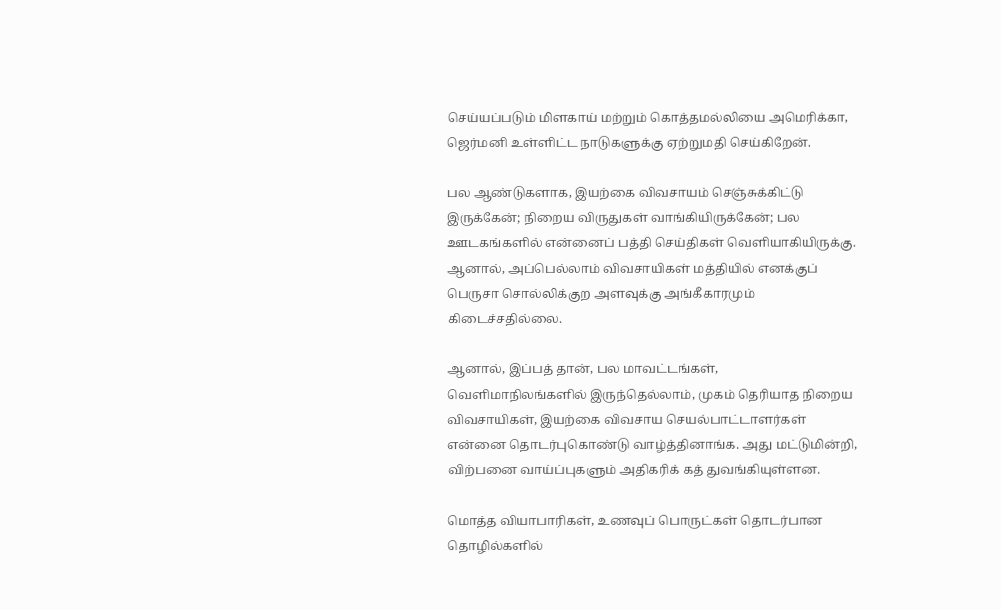செய்யப்படும் மிளகாய் மற்றும் கொத்தமல்லியை அமெரிக்கா, ஜெர்மனி உள்ளிட்ட நாடுகளுக்கு ஏற்றுமதி செய்கிறேன்.

பல ஆண்டுகளாக, இயற்கை விவசாயம் செஞ்சுக்கிட்டு இருக்கேன்; நிறைய விருதுகள் வாங்கியிருக்கேன்; பல ஊடகங்களில் என்னைப் பத்தி செய்திகள் வெளியாகியிருக்கு. ஆனால், அப்பெல்லாம் விவசாயிகள் மத்தியில் எனக்குப் பெருசா சொல்லிக்குற அளவுக்கு அங்கீகாரமும் கிடைச்சதில்லை.

ஆனால், இப்பத் தான், பல மாவட்டங்கள், வெளிமாநிலங்களில் இருந்தெல்லாம், முகம் தெரியாத நிறைய விவசாயிகள், இயற்கை விவசாய செயல்பாட்டாளர்கள் என்னை தொடர்புகொண்டு வாழ்த்தினாங்க. அது மட்டுமின்றி, விற்பனை வாய்ப்புகளும் அதிகரிக் கத் துவங்கியுள்ளன.

மொத்த வியாபாரிகள், உணவுப் பொருட்கள் தொடர்பான தொழில்களில்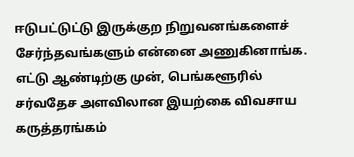ஈடுபட்டுட்டு இருக்குற நிறுவனங்களைச் சேர்ந்தவங்களும் என்னை அணுகினாங்க. எட்டு ஆண்டிற்கு முன், பெங்களூரில் சர்வதேச அளவிலான இயற்கை விவசாய கருத்தரங்கம்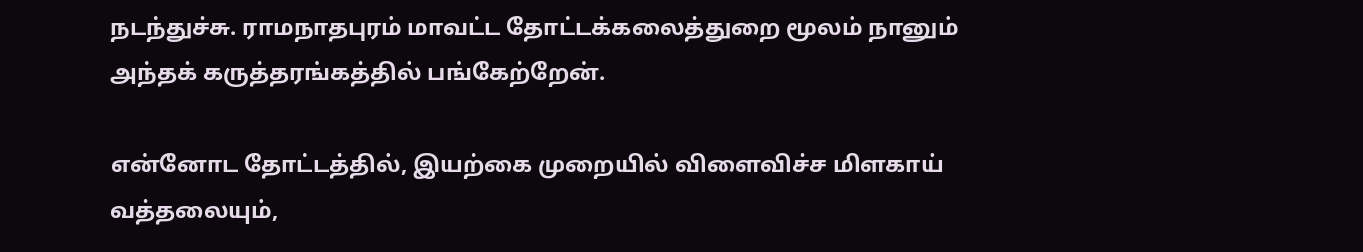நடந்துச்சு. ராமநாதபுரம் மாவட்ட தோட்டக்கலைத்துறை மூலம் நானும் அந்தக் கருத்தரங்கத்தில் பங்கேற்றேன்.

என்னோட தோட்டத்தில், இயற்கை முறையில் விளைவிச்ச மிளகாய் வத்தலையும்,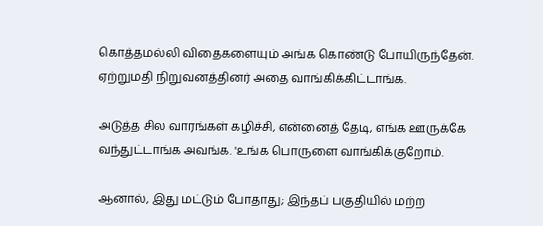கொத்தமல்லி விதைகளையும் அங்க கொண்டு போயிருந்தேன். ஏற்றுமதி நிறுவனத்தினர் அதை வாங்கிக்கிட்டாங்க.

அடுத்த சில வாரங்கள் கழிச்சி, என்னைத் தேடி, எங்க ஊருக்கே வந்துட்டாங்க அவங்க. 'உங்க பொருளை வாங்கிக்குறோம்.

ஆனால், இது மட்டும் போதாது; இந்தப் பகுதியில் மற்ற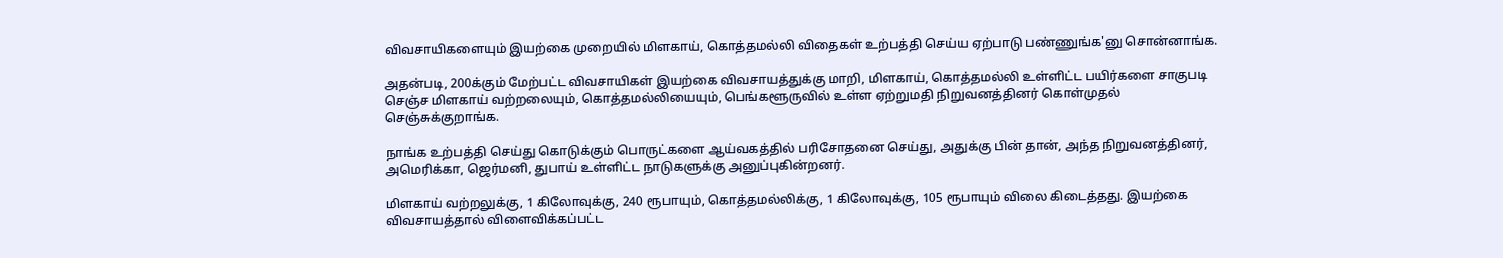விவசாயிகளையும் இயற்கை முறையில் மிளகாய், கொத்தமல்லி விதைகள் உற்பத்தி செய்ய ஏற்பாடு பண்ணுங்க'னு சொன்னாங்க.

அதன்படி, 200க்கும் மேற்பட்ட விவசாயிகள் இயற்கை விவசாயத்துக்கு மாறி, மிளகாய், கொத்தமல்லி உள்ளிட்ட பயிர்களை சாகுபடி செஞ்ச மிளகாய் வற்றலையும், கொத்தமல்லியையும், பெங்களூருவில் உள்ள ஏற்றுமதி நிறுவனத்தினர் கொள்முதல் செஞ்சுக்குறாங்க.

நாங்க உற்பத்தி செய்து கொடுக்கும் பொருட்களை ஆய்வகத்தில் பரிசோதனை செய்து, அதுக்கு பின் தான், அந்த நிறுவனத்தினர், அமெரிக்கா, ஜெர்மனி, துபாய் உள்ளிட்ட நாடுகளுக்கு அனுப்புகின்றனர்.

மிளகாய் வற்றலுக்கு, 1 கிலோவுக்கு, 240 ரூபாயும், கொத்தமல்லிக்கு, 1 கிலோவுக்கு, 105 ரூபாயும் விலை கிடைத்தது. இயற்கை விவசாயத்தால் விளைவிக்கப்பட்ட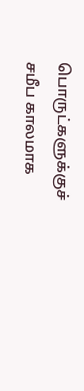பொருட்களுக்குச் சமீப காலமாக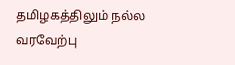தமிழகத்திலும் நல்ல வரவேற்பு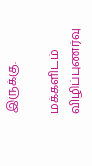இருக்கு.

மக்களிடம் விழிப்புணர்வு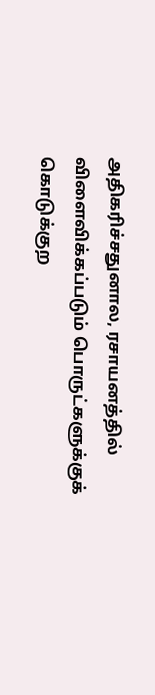அதிகரிச்சதுனால, ரசாயனத்தில் விளைவிக்கப்படும் பொருட்களுக்குக் கொடுக்குற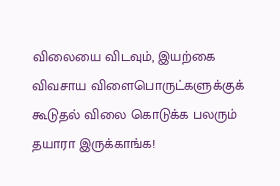விலையை விடவும், இயற்கை விவசாய விளைபொருட்களுக்குக் கூடுதல் விலை கொடுக்க பலரும் தயாரா இருக்காங்க!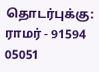தொடர்புக்கு: ராமர் - 91594 05051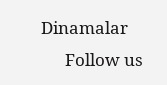Dinamalar
      Follow us